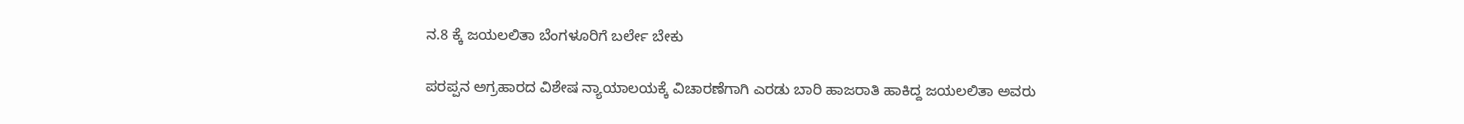ನ.8 ಕ್ಕೆ ಜಯಲಲಿತಾ ಬೆಂಗಳೂರಿಗೆ ಬರ್ಲೇ ಬೇಕು

ಪರಪ್ಪನ ಅಗ್ರಹಾರದ ವಿಶೇಷ ನ್ಯಾಯಾಲಯಕ್ಕೆ ವಿಚಾರಣೆಗಾಗಿ ಎರಡು ಬಾರಿ ಹಾಜರಾತಿ ಹಾಕಿದ್ದ ಜಯಲಲಿತಾ ಅವರು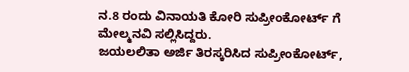ನ.8 ರಂದು ವಿನಾಯತಿ ಕೋರಿ ಸುಪ್ರೀಂಕೋರ್ಟ್ ಗೆ ಮೇಲ್ಮನವಿ ಸಲ್ಲಿಸಿದ್ದರು.
ಜಯಲಲಿತಾ ಅರ್ಜಿ ತಿರಸ್ಕರಿಸಿದ ಸುಪ್ರೀಂಕೋರ್ಟ್,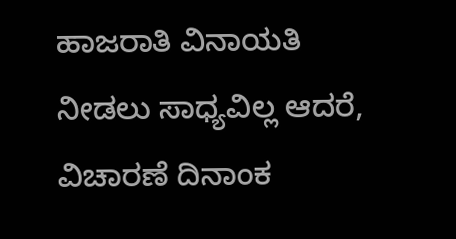ಹಾಜರಾತಿ ವಿನಾಯತಿ ನೀಡಲು ಸಾಧ್ಯವಿಲ್ಲ ಆದರೆ, ವಿಚಾರಣೆ ದಿನಾಂಕ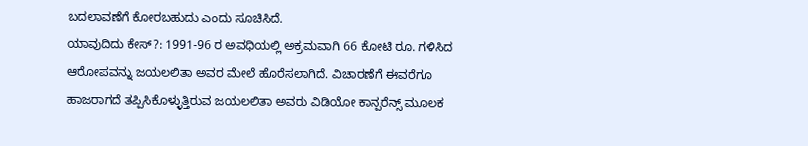ಬದಲಾವಣೆಗೆ ಕೋರಬಹುದು ಎಂದು ಸೂಚಿಸಿದೆ.
ಯಾವುದಿದು ಕೇಸ್?: 1991-96 ರ ಅವಧಿಯಲ್ಲಿ ಅಕ್ರಮವಾಗಿ 66 ಕೋಟಿ ರೂ. ಗಳಿಸಿದ ಆರೋಪವನ್ನು ಜಯಲಲಿತಾ ಅವರ ಮೇಲೆ ಹೊರೆಸಲಾಗಿದೆ. ವಿಚಾರಣೆಗೆ ಈವರೆಗೂ ಹಾಜರಾಗದೆ ತಪ್ಪಿಸಿಕೊಳ್ಳುತ್ತಿರುವ ಜಯಲಲಿತಾ ಅವರು ವಿಡಿಯೋ ಕಾನ್ಪರೆನ್ಸ್ ಮೂಲಕ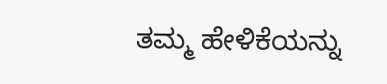ತಮ್ಮ ಹೇಳಿಕೆಯನ್ನು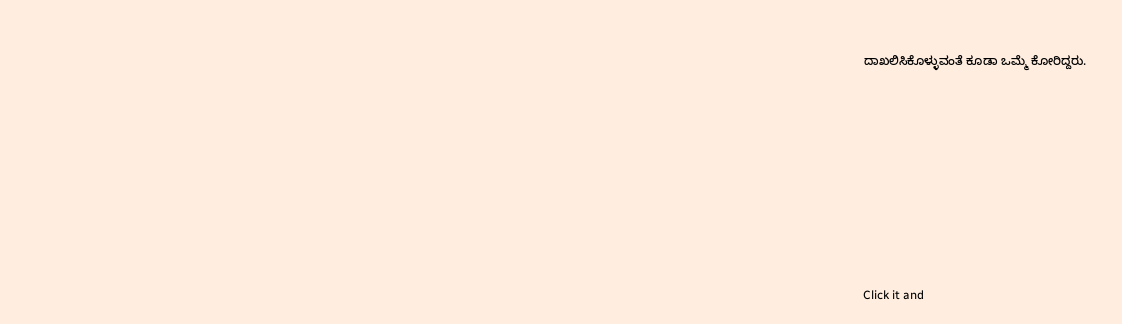ದಾಖಲಿಸಿಕೊಳ್ಳುವಂತೆ ಕೂಡಾ ಒಮ್ಮೆ ಕೋರಿದ್ದರು.












Click it and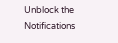Unblock the Notifications